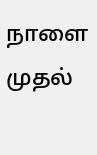நாளை முதல்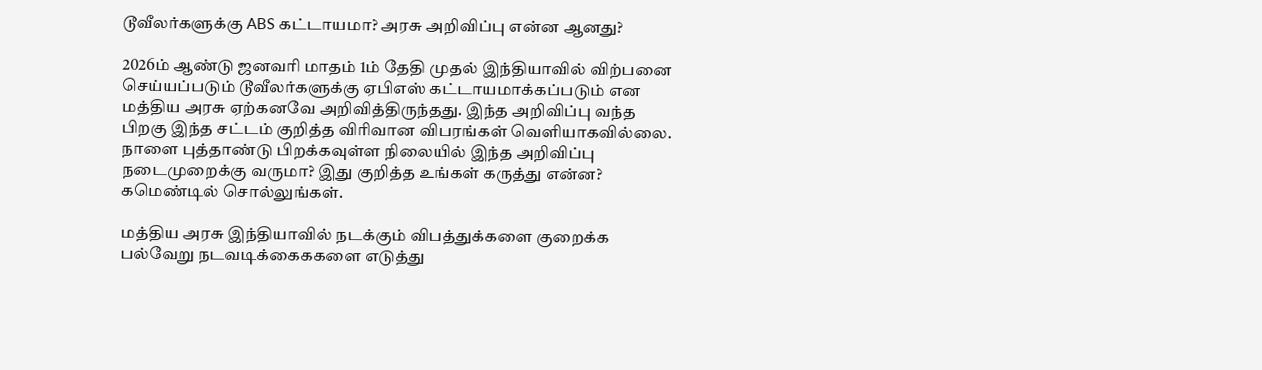டூவீலர்களுக்கு ABS கட்டாயமா? அரசு அறிவிப்பு என்ன ஆனது?

2026ம் ஆண்டு ஜனவரி மாதம் 1ம் தேதி முதல் இந்தியாவில் விற்பனை செய்யப்படும் டூவீலர்களுக்கு ஏபிஎஸ் கட்டாயமாக்கப்படும் என மத்திய அரசு ஏற்கனவே அறிவித்திருந்தது. இந்த அறிவிப்பு வந்த பிறகு இந்த சட்டம் குறித்த விரிவான விபரங்கள் வெளியாகவில்லை. நாளை புத்தாண்டு பிறக்கவுள்ள நிலையில் இந்த அறிவிப்பு நடைமுறைக்கு வருமா? இது குறித்த உங்கள் கருத்து என்ன? கமெண்டில் சொல்லுங்கள்.

மத்திய அரசு இந்தியாவில் நடக்கும் விபத்துக்களை குறைக்க பல்வேறு நடவடிக்கைககளை எடுத்து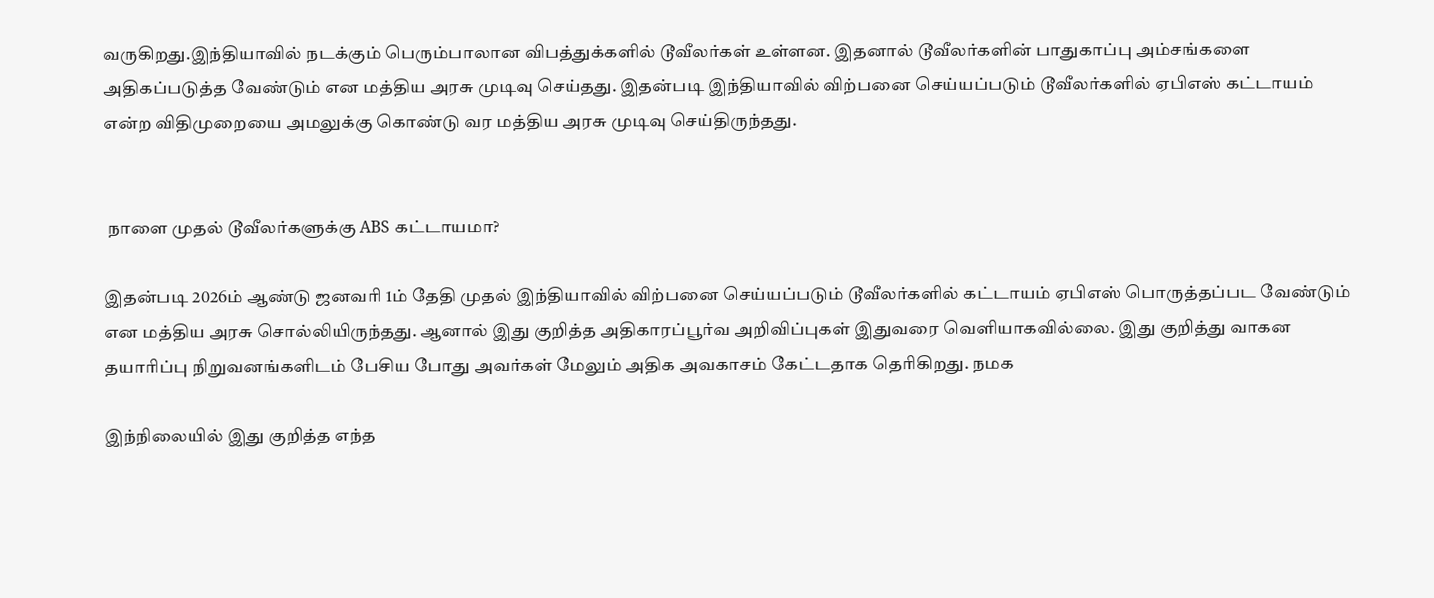வருகிறது.இந்தியாவில் நடக்கும் பெரும்பாலான விபத்துக்களில் டூவீலர்கள் உள்ளன. இதனால் டூவீலர்களின் பாதுகாப்பு அம்சங்களை அதிகப்படுத்த வேண்டும் என மத்திய அரசு முடிவு செய்தது. இதன்படி இந்தியாவில் விற்பனை செய்யப்படும் டூவீலர்களில் ஏபிஎஸ் கட்டாயம் என்ற விதிமுறையை அமலுக்கு கொண்டு வர மத்திய அரசு முடிவு செய்திருந்தது.


 நாளை முதல் டூவீலர்களுக்கு ABS கட்டாயமா?

இதன்படி 2026ம் ஆண்டு ஜனவரி 1ம் தேதி முதல் இந்தியாவில் விற்பனை செய்யப்படும் டூவீலர்களில் கட்டாயம் ஏபிஎஸ் பொருத்தப்பட வேண்டும் என மத்திய அரசு சொல்லியிருந்தது. ஆனால் இது குறித்த அதிகாரப்பூர்வ அறிவிப்புகள் இதுவரை வெளியாகவில்லை. இது குறித்து வாகன தயாரிப்பு நிறுவனங்களிடம் பேசிய போது அவர்கள் மேலும் அதிக அவகாசம் கேட்டதாக தெரிகிறது. நமக

இந்நிலையில் இது குறித்த எந்த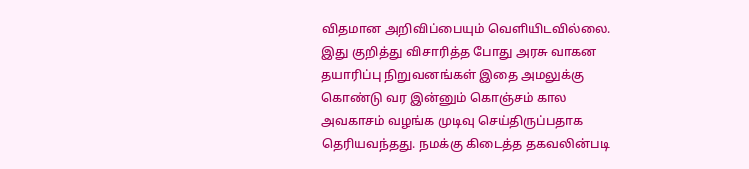விதமான அறிவிப்பையும் வெளியிடவில்லை. இது குறித்து விசாரித்த போது அரசு வாகன தயாரிப்பு நிறுவனங்கள் இதை அமலுக்கு கொண்டு வர இன்னும் கொஞ்சம் கால அவகாசம் வழங்க முடிவு செய்திருப்பதாக தெரியவந்தது. நமக்கு கிடைத்த தகவலின்படி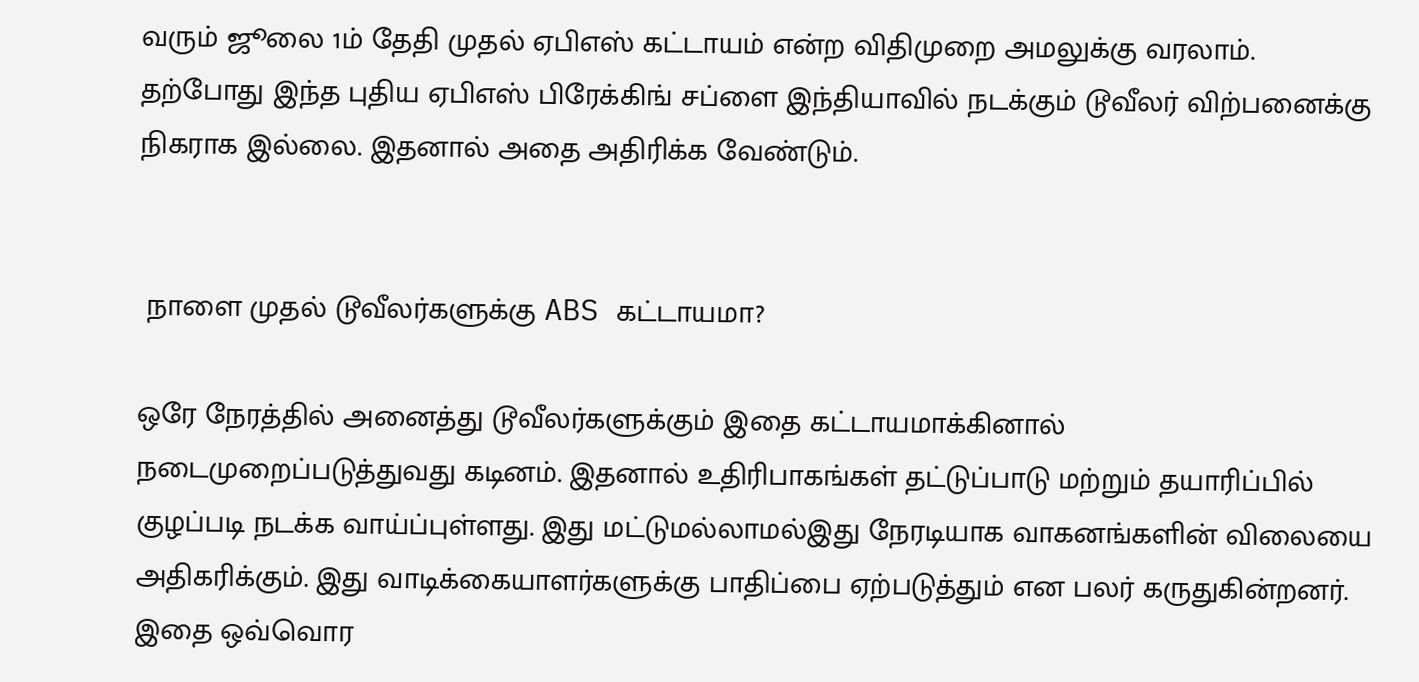வரும் ஜூலை 1ம் தேதி முதல் ஏபிஎஸ் கட்டாயம் என்ற விதிமுறை அமலுக்கு வரலாம். தற்போது இந்த புதிய ஏபிஎஸ் பிரேக்கிங் சப்ளை இந்தியாவில் நடக்கும் டூவீலர் விற்பனைக்கு நிகராக இல்லை. இதனால் அதை அதிரிக்க வேண்டும்.


 நாளை முதல் டூவீலர்களுக்கு ABS கட்டாயமா?

ஒரே நேரத்தில் அனைத்து டூவீலர்களுக்கும் இதை கட்டாயமாக்கினால் நடைமுறைப்படுத்துவது கடினம். இதனால் உதிரிபாகங்கள் தட்டுப்பாடு மற்றும் தயாரிப்பில் குழப்படி நடக்க வாய்ப்புள்ளது. இது மட்டுமல்லாமல்இது நேரடியாக வாகனங்களின் விலையை அதிகரிக்கும். இது வாடிக்கையாளர்களுக்கு பாதிப்பை ஏற்படுத்தும் என பலர் கருதுகின்றனர். இதை ஒவ்வொர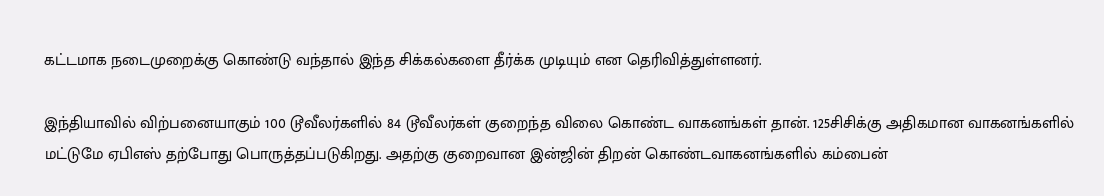கட்டமாக நடைமுறைக்கு கொண்டு வந்தால் இந்த சிக்கல்களை தீர்க்க முடியும் என தெரிவித்துள்ளனர்.

இந்தியாவில் விற்பனையாகும் 100 டூவீலர்களில் 84 டூவீலர்கள் குறைந்த விலை கொண்ட வாகனங்கள் தான். 125சிசிக்கு அதிகமான வாகனங்களில் மட்டுமே ஏபிஎஸ் தற்போது பொருத்தப்படுகிறது. அதற்கு குறைவான இன்ஜின் திறன் கொண்டவாகனங்களில் கம்பைன்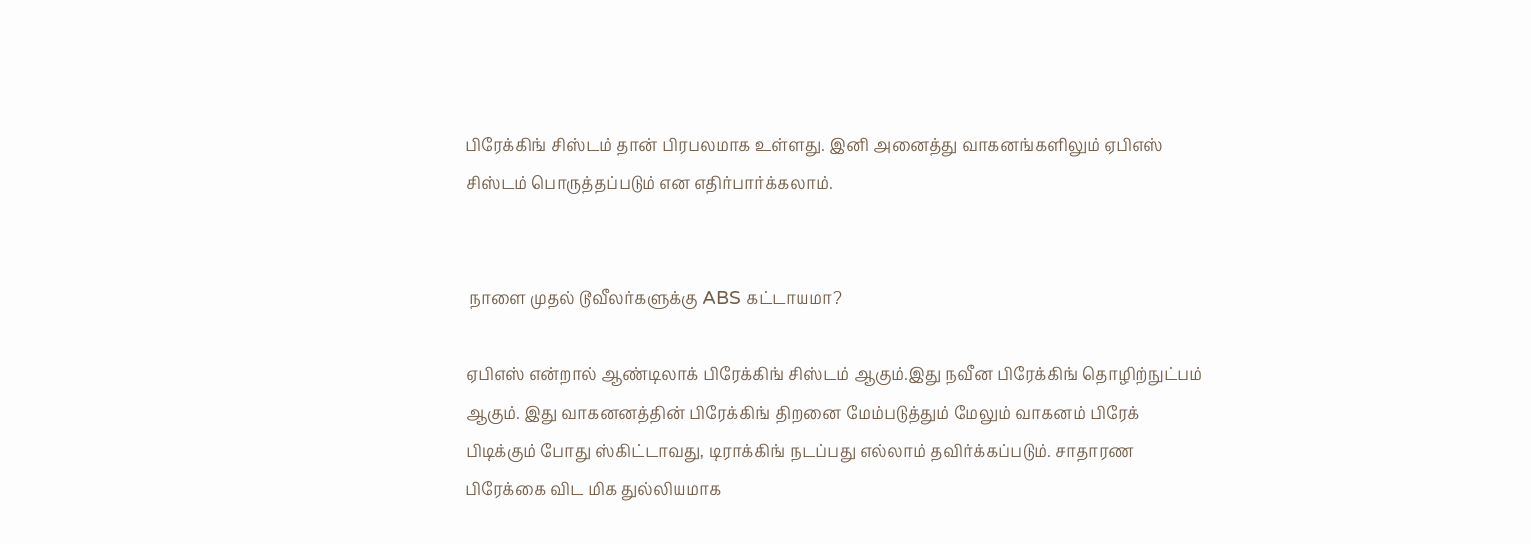பிரேக்கிங் சிஸ்டம் தான் பிரபலமாக உள்ளது. இனி அனைத்து வாகனங்களிலும் ஏபிஎஸ் சிஸ்டம் பொருத்தப்படும் என எதிர்பார்க்கலாம்.


 நாளை முதல் டூவீலர்களுக்கு ABS கட்டாயமா?

ஏபிஎஸ் என்றால் ஆண்டிலாக் பிரேக்கிங் சிஸ்டம் ஆகும்.இது நவீன பிரேக்கிங் தொழிற்நுட்பம் ஆகும். இது வாகனனத்தின் பிரேக்கிங் திறனை மேம்படுத்தும் மேலும் வாகனம் பிரேக் பிடிக்கும் போது ஸ்கிட்டாவது, டிராக்கிங் நடப்பது எல்லாம் தவிர்க்கப்படும். சாதாரண பிரேக்கை விட மிக துல்லியமாக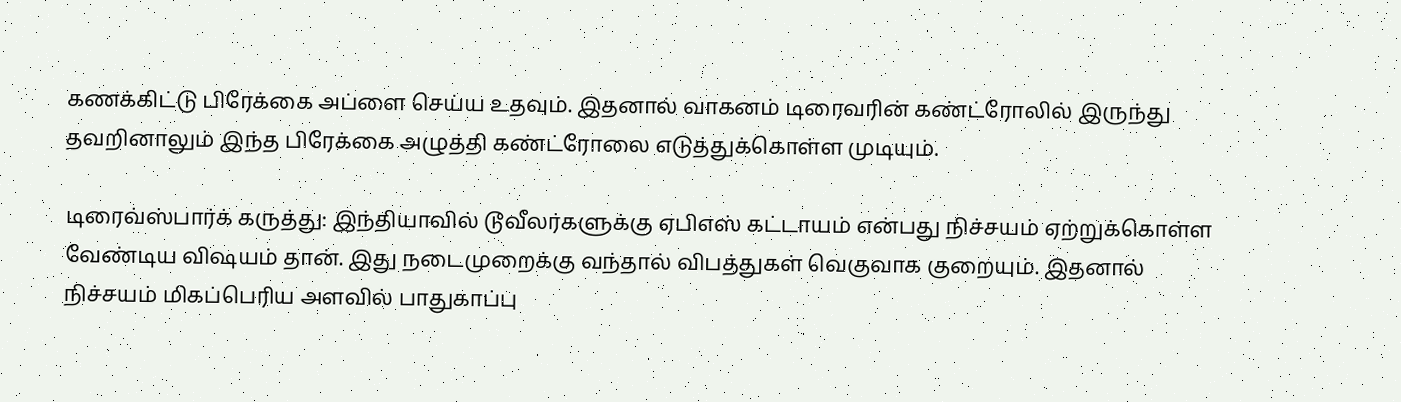கணக்கிட்டு பிரேக்கை அப்ளை செய்ய உதவும். இதனால் வாகனம் டிரைவரின் கண்ட்ரோலில் இருந்து தவறினாலும் இந்த பிரேக்கை அழுத்தி கண்ட்ரோலை எடுத்துக்கொள்ள முடியும்.

டிரைவ்ஸ்பார்க் கருத்து: இந்தியாவில் டூவீலர்களுக்கு ஏபிஎஸ் கட்டாயம் என்பது நிச்சயம் ஏற்றுக்கொள்ள வேண்டிய விஷயம் தான். இது நடைமுறைக்கு வந்தால் விபத்துகள் வெகுவாக குறையும். இதனால் நிச்சயம் மிகப்பெரிய அளவில் பாதுகாப்பு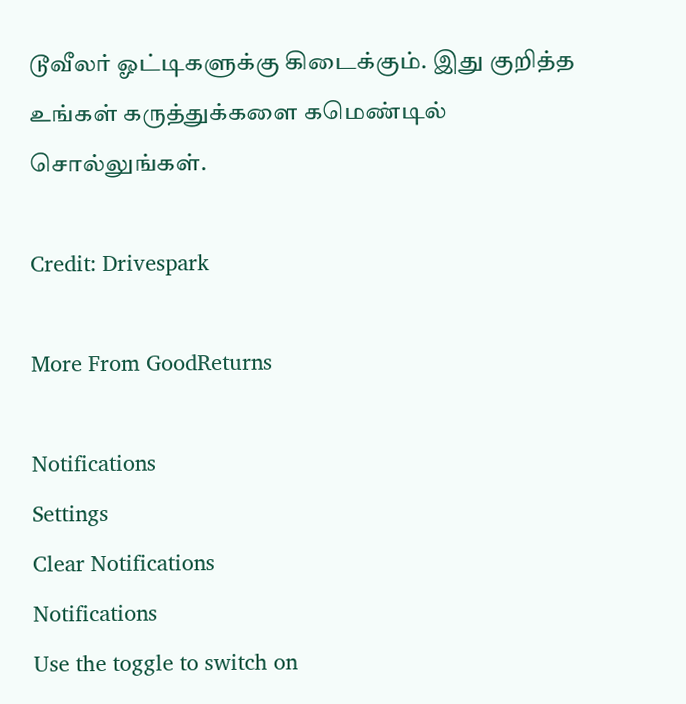டூவீலர் ஓட்டிகளுக்கு கிடைக்கும். இது குறித்த உங்கள் கருத்துக்களை கமெண்டில் சொல்லுங்கள்.

Credit: Drivespark

More From GoodReturns

Notifications
Settings
Clear Notifications
Notifications
Use the toggle to switch on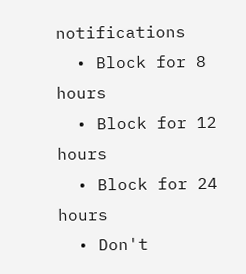notifications
  • Block for 8 hours
  • Block for 12 hours
  • Block for 24 hours
  • Don't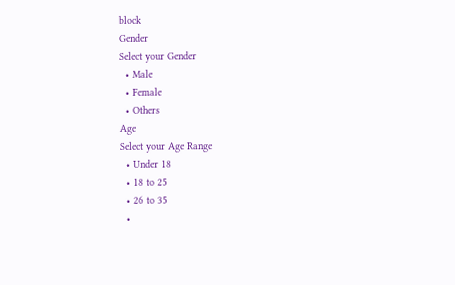block
Gender
Select your Gender
  • Male
  • Female
  • Others
Age
Select your Age Range
  • Under 18
  • 18 to 25
  • 26 to 35
  •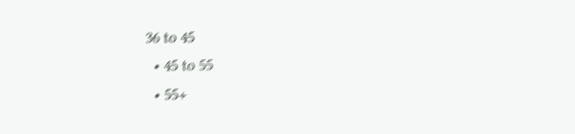36 to 45
  • 45 to 55
  • 55+